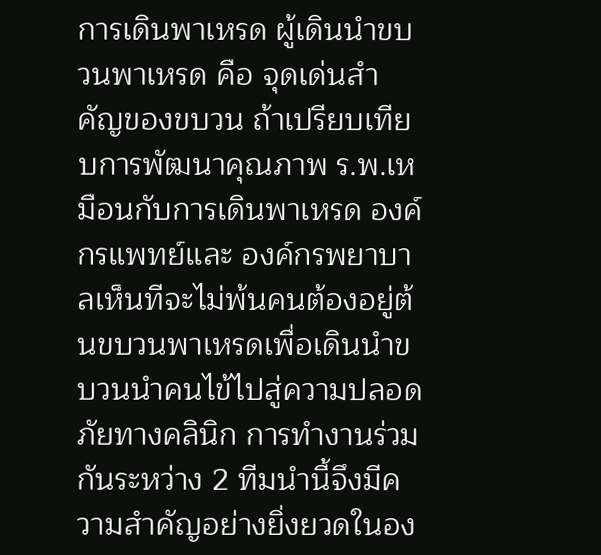การเดินพาเหรด ผู้เดินนำขบวนพาเหรด คือ จุดเด่นสำคัญของขบวน ถ้าเปรียบเทียบการพัฒนาคุณภาพ ร.พ.เหมือนกับการเดินพาเหรด องค์กรแพทย์และ องค์กรพยาบาลเห็นทีจะไม่พ้นคนต้องอยู่ต้นขบวนพาเหรดเพื่อเดินนำขบวนนำคนไข้ไปสู่ความปลอดภัยทางคลินิก การทำงานร่วมกันระหว่าง 2 ทีมนำนี้จึงมีความสำคัญอย่างยิ่งยวดในอง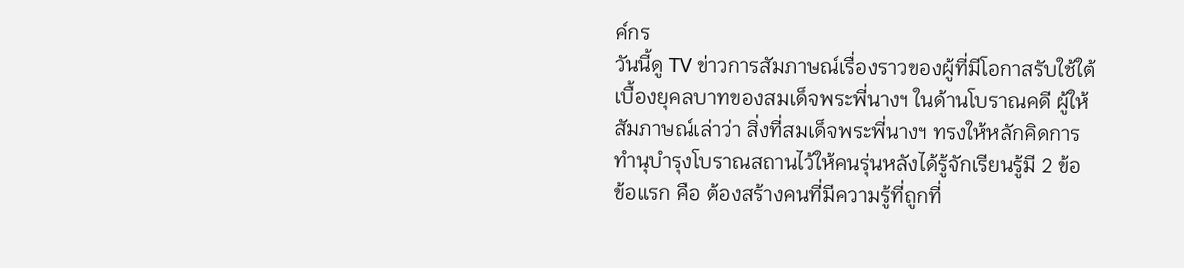ค์กร
วันนี้ดู TV ข่าวการสัมภาษณ์เรื่องราวของผู้ที่มีโอกาสรับใช้ใต้เบื้องยุคลบาทของสมเด็จพระพี่นางฯ ในด้านโบราณคดี ผู้ให้สัมภาษณ์เล่าว่า สิ่งที่สมเด็จพระพี่นางฯ ทรงให้หลักคิดการทำนุบำรุงโบราณสถานไว้ให้คนรุ่นหลังได้รู้จักเรียนรู้มี 2 ข้อ
ข้อแรก คือ ต้องสร้างคนที่มีความรู้ที่ถูกที่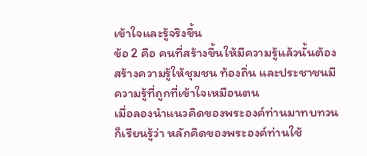เข้าใจและรู้จริงขึ้น
ข้อ 2 คือ คนที่สร้างขึ้นให้มีความรู้แล้วนั้นต้องสร้างความรู้ให้ชุมชน ท้องถิ่น และประชาชนมีความรู้ที่ถูกที่เข้าใจเหมือนตน
เมื่อลองนำแนวคิดของพระองค์ท่านมาทบทวนก็เรียนรู้ว่า หลักคิดของพระองค์ท่านใช้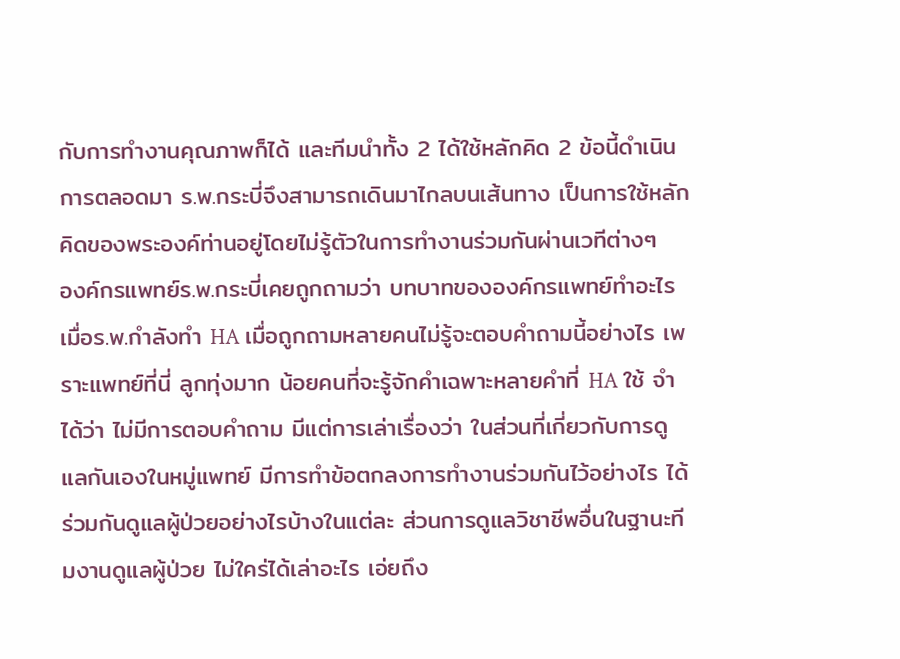กับการทำงานคุณภาพก็ได้ และทีมนำทั้ง 2 ได้ใช้หลักคิด 2 ข้อนี้ดำเนินการตลอดมา ร.พ.กระบี่จึงสามารถเดินมาไกลบนเส้นทาง เป็นการใช้หลักคิดของพระองค์ท่านอยู่โดยไม่รู้ตัวในการทำงานร่วมกันผ่านเวทีต่างๆ
องค์กรแพทย์ร.พ.กระบี่เคยถูกถามว่า บทบาทขององค์กรแพทย์ทำอะไร เมื่อร.พ.กำลังทำ HA เมื่อถูกถามหลายคนไม่รู้จะตอบคำถามนี้อย่างไร เพราะแพทย์ที่นี่ ลูกทุ่งมาก น้อยคนที่จะรู้จักคำเฉพาะหลายคำที่ HA ใช้ จำได้ว่า ไม่มีการตอบคำถาม มีแต่การเล่าเรื่องว่า ในส่วนที่เกี่ยวกับการดูแลกันเองในหมู่แพทย์ มีการทำข้อตกลงการทำงานร่วมกันไว้อย่างไร ได้ร่วมกันดูแลผู้ป่วยอย่างไรบ้างในแต่ละ ส่วนการดูแลวิชาชีพอื่นในฐานะทีมงานดูแลผู้ป่วย ไม่ใคร่ได้เล่าอะไร เอ่ยถึง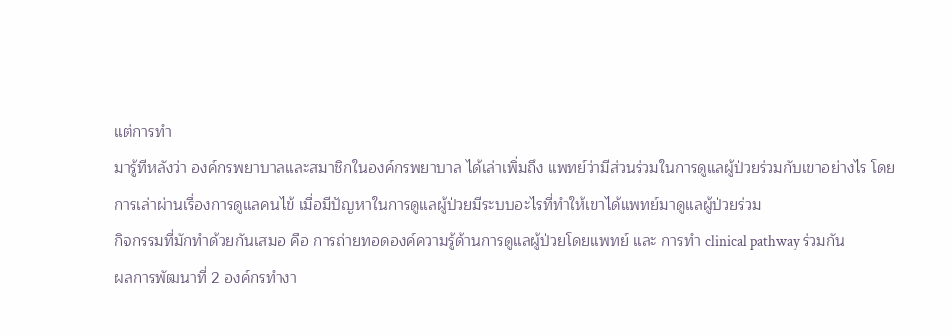แต่การทำ
มารู้ทีหลังว่า องค์กรพยาบาลและสมาชิกในองค์กรพยาบาล ได้เล่าเพิ่มถึง แพทย์ว่ามีส่วนร่วมในการดูแลผู้ป่วยร่วมกับเขาอย่างไร โดยการเล่าผ่านเรื่องการดูแลคนไข้ เมื่อมีปัญหาในการดูแลผู้ป่วยมีระบบอะไรที่ทำให้เขาได้แพทย์มาดูแลผู้ป่วยร่วม
กิจกรรมที่มักทำด้วยกันเสมอ คือ การถ่ายทอดองค์ความรู้ด้านการดูแลผู้ป่วยโดยแพทย์ และ การทำ clinical pathway ร่วมกัน
ผลการพัฒนาที่ 2 องค์กรทำงา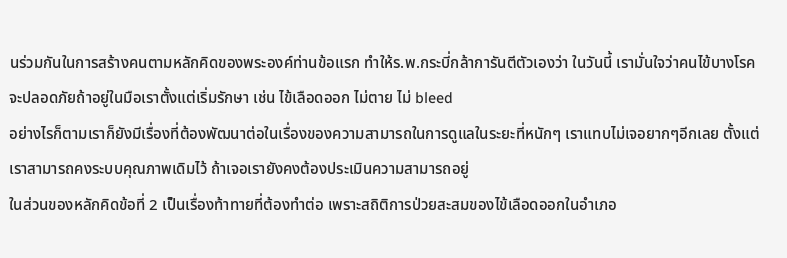นร่วมกันในการสร้างคนตามหลักคิดของพระองค์ท่านข้อแรก ทำให้ร.พ.กระบี่กล้าการันตีตัวเองว่า ในวันนี้ เรามั่นใจว่าคนไข้บางโรคจะปลอดภัยถ้าอยู่ในมือเราตั้งแต่เริ่มรักษา เช่น ไข้เลือดออก ไม่ตาย ไม่ bleed
อย่างไรก็ตามเราก็ยังมีเรื่องที่ต้องพัฒนาต่อในเรื่องของความสามารถในการดูแลในระยะที่หนักๆ เราแทบไม่เจอยากๆอีกเลย ตั้งแต่เราสามารถคงระบบคุณภาพเดิมไว้ ถ้าเจอเรายังคงต้องประเมินความสามารถอยู่
ในส่วนของหลักคิดข้อที่ 2 เป็นเรื่องท้าทายที่ต้องทำต่อ เพราะสถิติการป่วยสะสมของไข้เลือดออกในอำเภอ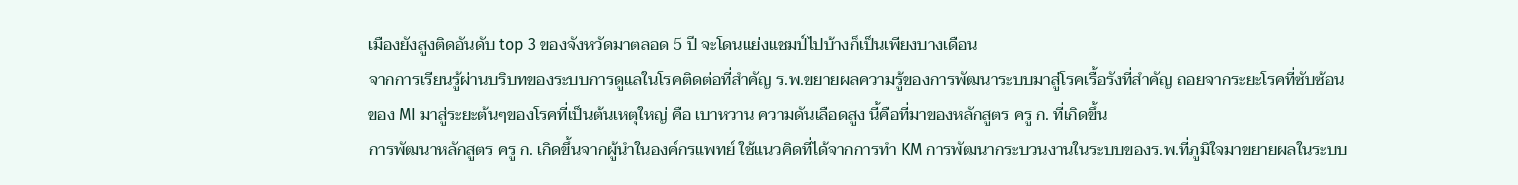เมืองยังสูงติดอันดับ top 3 ของจังหวัดมาตลอด 5 ปี จะโดนแย่งแชมป์ไปบ้างก็เป็นเพียงบางเดือน
จากการเรียนรู้ผ่านบริบทของระบบการดูแลในโรคติดต่อที่สำคัญ ร.พ.ขยายผลความรู้ของการพัฒนาระบบมาสู่โรคเรื้อรังที่สำคัญ ถอยจากระยะโรคที่ซับซ้อนของ MI มาสู่ระยะต้นๆของโรคที่เป็นต้นเหตุใหญ่ คือ เบาหวาน ความดันเลือดสูง นี้คือที่มาของหลักสูตร ครู ก. ที่เกิดขึ้น
การพัฒนาหลักสูตร ครู ก. เกิดขึ้นจากผู้นำในองค์กรแพทย์ ใช้แนวคิดที่ได้จากการทำ KM การพัฒนากระบวนงานในระบบของร.พ.ที่ภูมิใจมาขยายผลในระบบ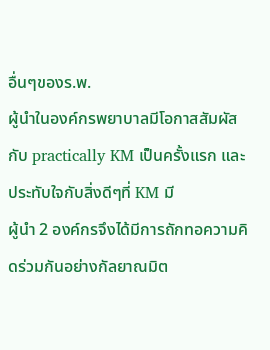อื่นๆของร.พ.
ผู้นำในองค์กรพยาบาลมีโอกาสสัมผัสกับ practically KM เป็นครั้งแรก และประทับใจกับสิ่งดีๆที่ KM มี
ผู้นำ 2 องค์กรจึงได้มีการถักทอความคิดร่วมกันอย่างกัลยาณมิต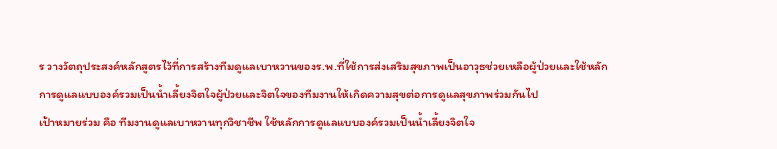ร วางวัตถุประสงค์หลักสูตรไว้ที่การสร้างทีมดูแลเบาหวานของร.พ.ที่ใช้การส่งเสริมสุขภาพเป็นอาวุธช่วยเหลือผู้ป่วยและใช้หลักการดูแลแบบองค์รวมเป็นน้ำเลี้ยงจิตใจผู้ป่วยและจิตใจของทีมงานให้เกิดความสุขต่อการดูแลสุขภาพร่วมกันไป
เป้าหมายร่วม คือ ทีมงานดูแลเบาหวานทุกวิชาชีพ ใช้หลักการดูแลแบบองค์รวมเป็นน้ำเลี้ยงจิตใจ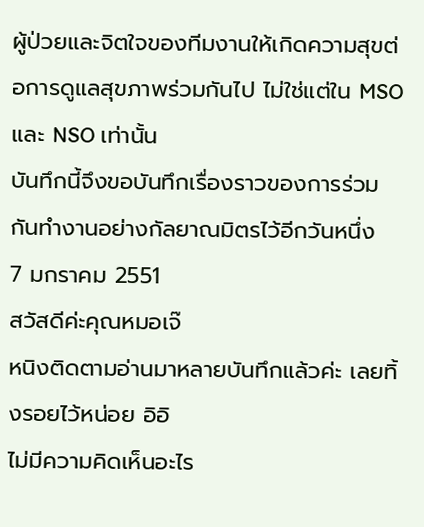ผู้ป่วยและจิตใจของทีมงานให้เกิดความสุขต่อการดูแลสุขภาพร่วมกันไป ไม่ใช่แต่ใน MSO และ NSO เท่านั้น
บันทึกนี้จึงขอบันทึกเรื่องราวของการร่วมกันทำงานอย่างกัลยาณมิตรไว้อีกวันหนึ่ง
7 มกราคม 2551
สวัสดีค่ะคุณหมอเจ๊
หนิงติดตามอ่านมาหลายบันทึกแล้วค่ะ เลยทิ้งรอยไว้หน่อย อิอิ
ไม่มีความคิดเห็นอะไร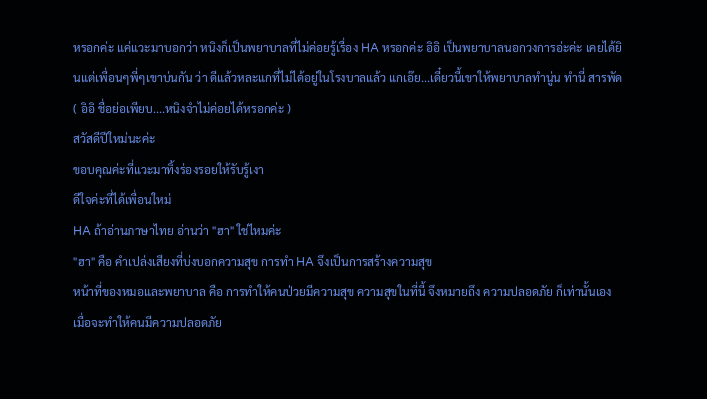หรอกค่ะ แค่แวะมาบอกว่า หนิงก็เป็นพยาบาลที่ไม่ค่อยรู้เรื่อง HA หรอกค่ะ อิอิ เป็นพยาบาลนอกวงการอ่ะค่ะ เคยได้ยินแต่เพื่อนๆพี่ๆเขาบ่นกัน ว่า ดีแล้วหละแกที่ไม่ได้อยู่ในโรงบาลแล้ว แกเอ๊ย...เดี๋ยวนี้เขาให้พยาบาลทำนู่น ทำนี่ สารพัด ( อิอิ ชื่อย่อเพียบ....หนิงจำไม่ค่อยได้หรอกค่ะ )
สวัสดีปีใหม่นะค่ะ
ขอบคุณค่ะที่แวะมาทิ้งร่องรอยให้รับรู้เงา
ดีใจค่ะที่ได้เพื่อนใหม่
HA ถ้าอ่านภาษาไทย อ่านว่า "ฮา" ใช่ไหมค่ะ
"ฮา" คือ คำเปล่งเสียงที่บ่งบอกความสุข การทำ HA จึงเป็นการสร้างความสุข
หน้าที่ของหมอและพยาบาล คือ การทำให้คนป่วยมีความสุข ความสุขในที่นี้ จึงหมายถึง ความปลอดภัย ก็เท่านั้นเอง
เมื่อจะทำให้คนมีความปลอดภัย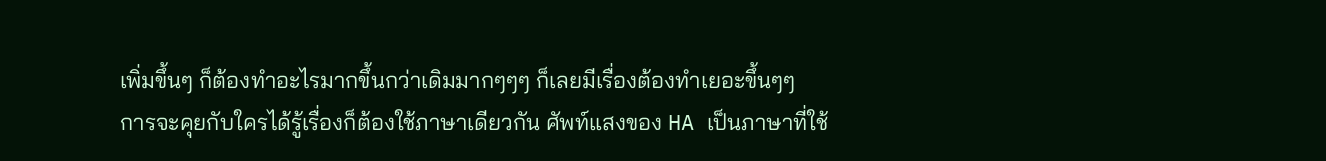เพิ่มขึ้นๆ ก็ต้องทำอะไรมากขึ้นกว่าเดิมมากๆๆๆ ก็เลยมีเรื่องต้องทำเยอะขึ้นๆๆ
การจะคุยกับใครได้รู้เรื่องก็ต้องใช้ภาษาเดียวกัน ศัพท์แสงของ HA เป็นภาษาที่ใช้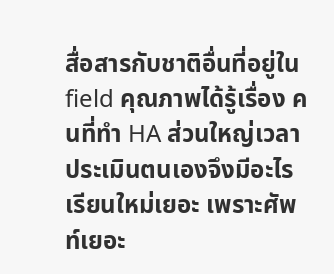สื่อสารกับชาติอื่นที่อยู่ใน field คุณภาพได้รู้เรื่อง คนที่ทำ HA ส่วนใหญ่เวลาประเมินตนเองจึงมีอะไรเรียนใหม่เยอะ เพราะศัพท์เยอะ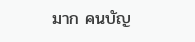มาก คนบัญ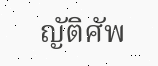ญัติศัพ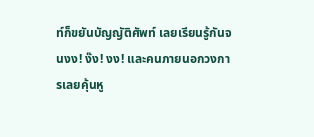ท์ก็ขยันบัญญัติศัพท์ เลยเรียนรู้กันจนงง! ง๊ง! งง! และคนภายนอกวงการเลยคุ้นหู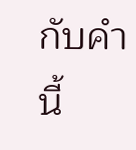กับคำนี้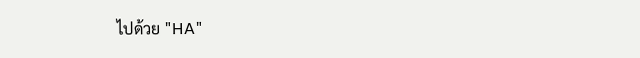ไปด้วย "HA"